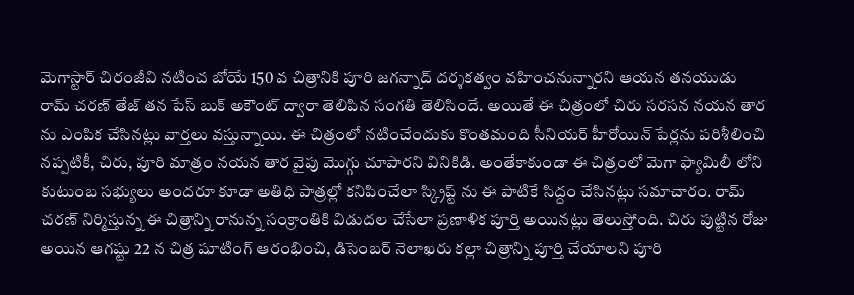మెగాస్టార్ చిరంజీవి నటించ బోయే 150 వ చిత్రానికి పూరి జగన్నాద్ దర్శకత్వం వహించనున్నారని ఆయన తనయుడు రామ్ చరణ్ తేజ్ తన పేస్ బుక్ అకౌంట్ ద్వారా తెలిపిన సంగతి తెలిసిందే. అయితే ఈ చిత్రంలో చిరు సరసన నయన తార ను ఎంపిక చేసినట్లు వార్తలు వస్తున్నాయి. ఈ చిత్రంలో నటించేందుకు కొంతమంది సీనియర్ హీరోయిన్ పేర్లను పరిశీలించి నప్పటికీ, చిరు, పూరి మాత్రం నయన తార వైపు మొగ్గు చూపారని వినికిడి. అంతేకాకుండా ఈ చిత్రంలో మెగా ఫ్యామిలీ లోని కుటుంబ సభ్యులు అందరూ కూడా అతిధి పాత్రల్లో కనిపించేలా స్క్రిప్ట్ ను ఈ పాటికే సిద్దం చేసినట్లు సమాచారం. రామ్ చరణ్ నిర్మిస్తున్న ఈ చిత్రాన్ని రానున్న సంక్రాంతికి విడుదల చేసేలా ప్రణాళిక పూర్తి అయినట్లు తెలుస్తోంది. చిరు పుట్టిన రోజు అయిన ఆగష్టు 22 న చిత్ర షూటింగ్ ఆరంభించి, డిసెంబర్ నెలాఖరు కల్లా చిత్రాన్ని పూర్తి చేయాలని పూరి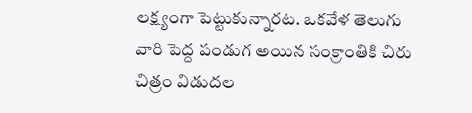లక్ష్యంగా పెట్టుకున్నారట. ఒకవేళ తెలుగు వారి పెద్ద పండుగ అయిన సంక్రాంతికి చిరు చిత్రం విడుదల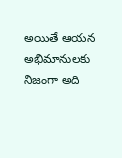అయితే ఆయన అభిమానులకు నిజంగా అది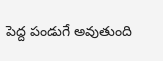పెద్ద పండుగే అవుతుంది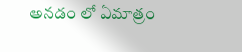అనడం లో ఏమాత్రం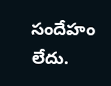సందేహం లేదు.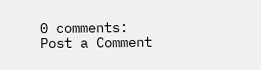0 comments:
Post a Comment